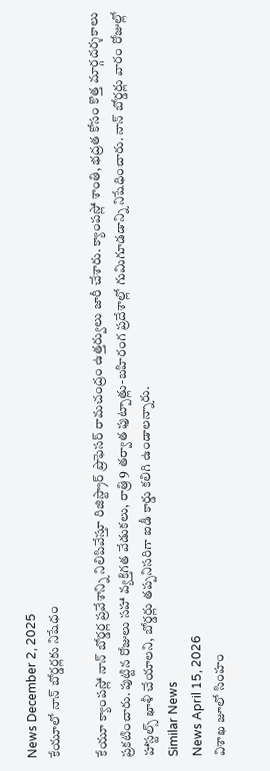News December 2, 2025
కేయూలో నాన్ బోర్డర్లకు నిషేధం

కేయూ క్యాంపస్లో నాన్ బోర్డర్ల ప్రవేశాన్ని నిలిపివేస్తూ రిజిస్ట్రార్ ప్రొఫెసర్ రామచంద్రం ఉత్తర్వులు జారీ చేశారు. క్యాంపస్లో శాంతి, భద్రత కోసం కొత్త మార్గదర్శకాలు ప్రకటించారు. పుట్టిన రోజులు సహా వ్యక్తిగత వేడుకలు, రాత్రి 9 తర్వాత ఫుట్పాత్లు-బహిరంగ ప్రదేశాల్లో గుమిగూడడాన్ని నిషేధించారు. నాన్ బోర్డర్లు వారం రోజుల్లో హాస్టల్స్ ఖాళీ చేయాలని, బోర్డర్లు తప్పనిసరిగా ఐడీ కార్డు కలిగి ఉండాలన్నారు.
Similar News
News April 15, 2026
విశాఖ జూలో సింహం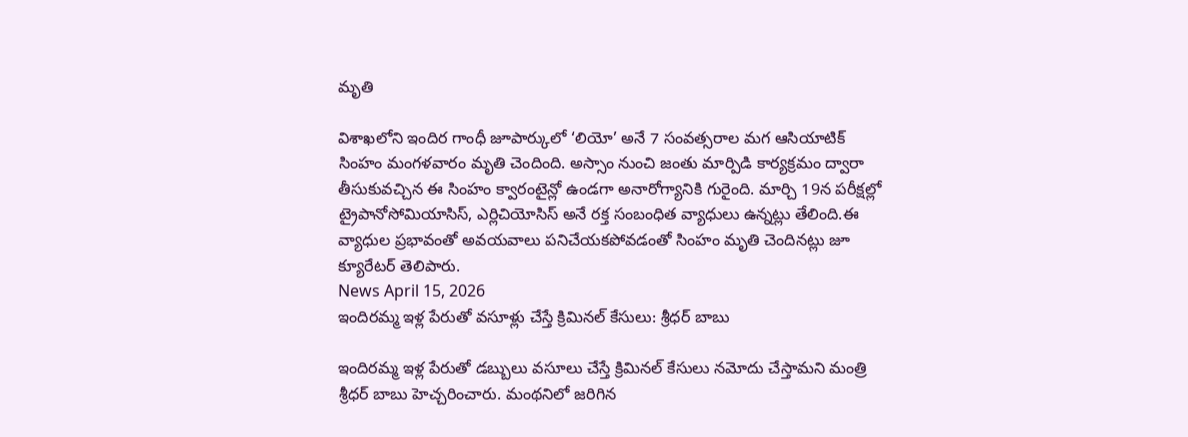మృతి

విశాఖలోని ఇందిర గాంధీ జూపార్కులో ‘లియో’ అనే 7 సంవత్సరాల మగ ఆసియాటిక్ సింహం మంగళవారం మృతి చెందింది. అస్సాం నుంచి జంతు మార్పిడి కార్యక్రమం ద్వారా తీసుకువచ్చిన ఈ సింహం క్వారంటైన్లో ఉండగా అనారోగ్యానికి గురైంది. మార్చి 19న పరీక్షల్లో ట్రైపానోసోమియాసిస్, ఎర్లిచియోసిస్ అనే రక్త సంబంధిత వ్యాధులు ఉన్నట్లు తేలింది.ఈ వ్యాధుల ప్రభావంతో అవయవాలు పనిచేయకపోవడంతో సింహం మృతి చెందినట్లు జూ క్యూరేటర్ తెలిపారు.
News April 15, 2026
ఇందిరమ్మ ఇళ్ల పేరుతో వసూళ్లు చేస్తే క్రిమినల్ కేసులు: శ్రీధర్ బాబు

ఇందిరమ్మ ఇళ్ల పేరుతో డబ్బులు వసూలు చేస్తే క్రిమినల్ కేసులు నమోదు చేస్తామని మంత్రి శ్రీధర్ బాబు హెచ్చరించారు. మంథనిలో జరిగిన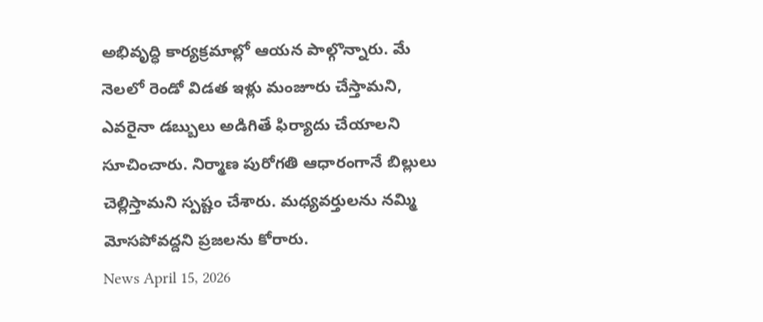అభివృద్ధి కార్యక్రమాల్లో ఆయన పాల్గొన్నారు. మే నెలలో రెండో విడత ఇళ్లు మంజూరు చేస్తామని, ఎవరైనా డబ్బులు అడిగితే ఫిర్యాదు చేయాలని సూచించారు. నిర్మాణ పురోగతి ఆధారంగానే బిల్లులు చెల్లిస్తామని స్పష్టం చేశారు. మధ్యవర్తులను నమ్మి మోసపోవద్దని ప్రజలను కోరారు.
News April 15, 2026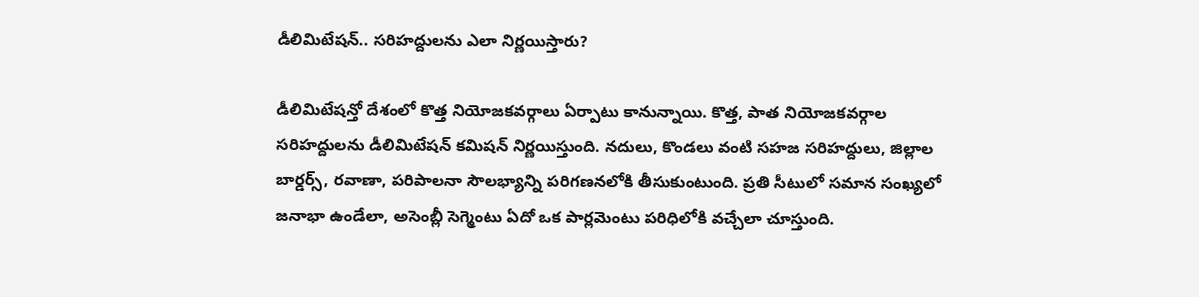డీలిమిటేషన్.. సరిహద్దులను ఎలా నిర్ణయిస్తారు?

డీలిమిటేషన్తో దేశంలో కొత్త నియోజకవర్గాలు ఏర్పాటు కానున్నాయి. కొత్త, పాత నియోజకవర్గాల సరిహద్దులను డీలిమిటేషన్ కమిషన్ నిర్ణయిస్తుంది. నదులు, కొండలు వంటి సహజ సరిహద్దులు, జిల్లాల బార్డర్స్, రవాణా, పరిపాలనా సౌలభ్యాన్ని పరిగణనలోకి తీసుకుంటుంది. ప్రతి సీటులో సమాన సంఖ్యలో జనాభా ఉండేలా, అసెంబ్లీ సెగ్మెంటు ఏదో ఒక పార్లమెంటు పరిధిలోకి వచ్చేలా చూస్తుంది.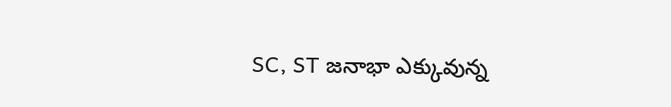SC, ST జనాభా ఎక్కువున్న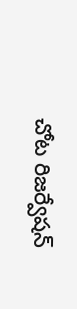చోట రిజర్వేషన్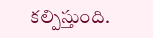కల్పిస్తుంది.